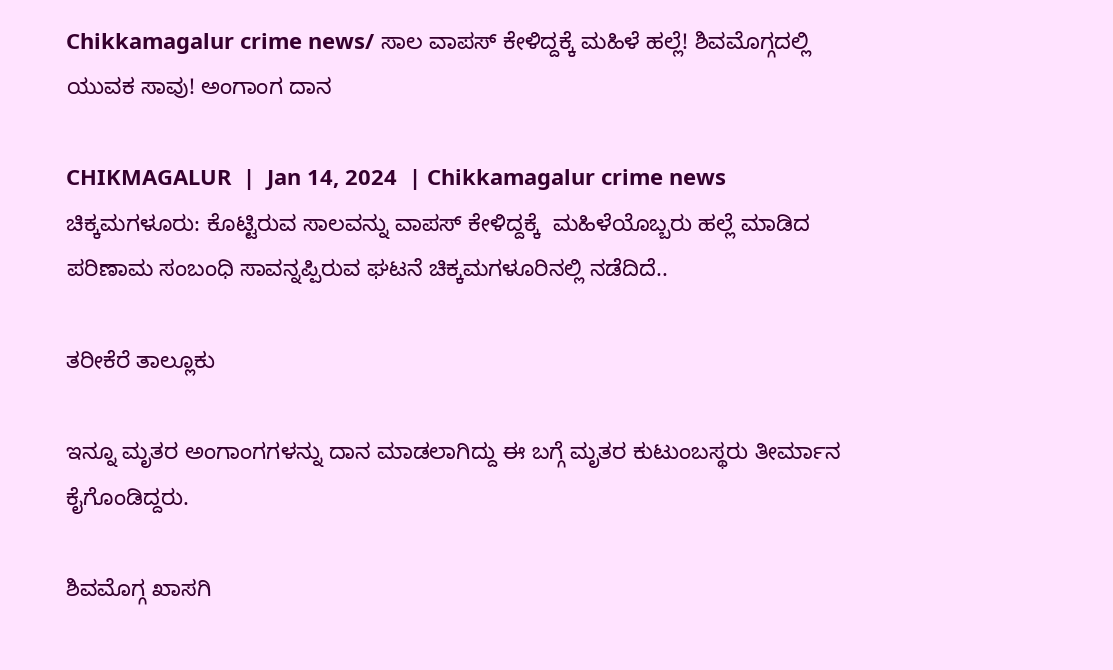Chikkamagalur crime news/ ಸಾಲ ವಾಪಸ್ ಕೇಳಿದ್ದಕ್ಕೆ ಮಹಿಳೆ ಹಲ್ಲೆ! ಶಿವಮೊಗ್ಗದಲ್ಲಿ ಯುವಕ ಸಾವು! ಅಂಗಾಂಗ ದಾನ

CHIKMAGALUR  |  Jan 14, 2024  | Chikkamagalur crime news   ಚಿಕ್ಕಮಗಳೂರು: ಕೊಟ್ಟಿರುವ ಸಾಲವನ್ನು ವಾಪಸ್ ಕೇಳಿದ್ದಕ್ಕೆ  ಮಹಿಳೆಯೊಬ್ಬರು ಹಲ್ಲೆ ಮಾಡಿದ ಪರಿಣಾಮ ಸಂಬಂಧಿ ಸಾವನ್ನಪ್ಪಿರುವ ಘಟನೆ ಚಿಕ್ಕಮಗಳೂರಿನಲ್ಲಿ ನಡೆದಿದೆ..

ತರೀಕೆರೆ ತಾಲ್ಲೂಕು

ಇನ್ನೂ ಮೃತರ ಅಂಗಾಂಗಗಳನ್ನು ದಾನ ಮಾಡಲಾಗಿದ್ದು ಈ ಬಗ್ಗೆ ಮೃತರ ಕುಟುಂಬಸ್ಥರು ತೀರ್ಮಾನ ಕೈಗೊಂಡಿದ್ದರು.

ಶಿವಮೊಗ್ಗ ಖಾಸಗಿ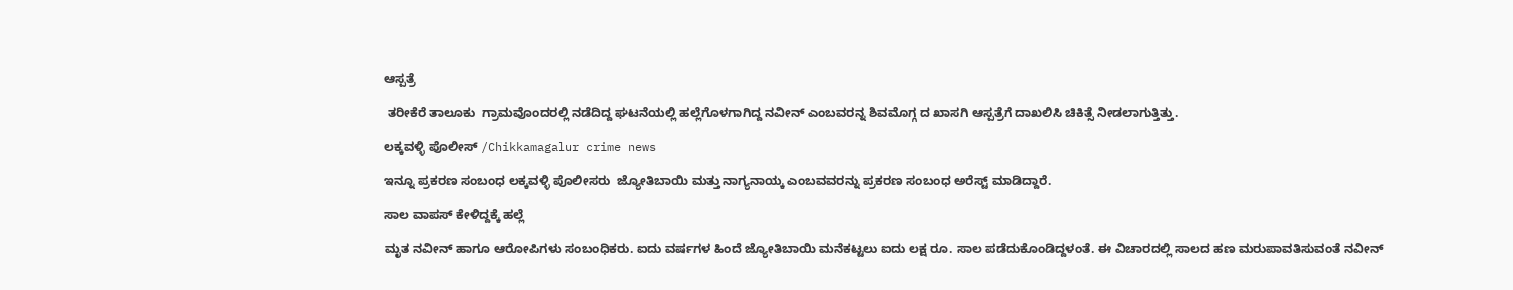ಆಸ್ಪತ್ರೆ

 ತರೀಕೆರೆ ತಾಲೂಕು  ಗ್ರಾಮವೊಂದರಲ್ಲಿ ನಡೆದಿದ್ದ ಘಟನೆಯಲ್ಲಿ ಹಲ್ಲೆಗೊಳಗಾಗಿದ್ದ ನವೀನ್ ಎಂಬವರನ್ನ ಶಿವಮೊಗ್ಗ ದ ಖಾಸಗಿ ಆಸ್ಪತ್ರೆಗೆ ದಾಖಲಿಸಿ ಚಿಕಿತ್ಸೆ ನೀಡಲಾಗುತ್ತಿತ್ತು.

ಲಕ್ಕವಳ್ಳಿ ಪೊಲೀಸ್ /Chikkamagalur crime news

ಇನ್ನೂ ಪ್ರಕರಣ ಸಂಬಂಧ ಲಕ್ಕವಳ್ಳಿ ಪೊಲೀಸರು  ಜ್ಯೋತಿಬಾಯಿ ಮತ್ತು ನಾಗ್ಯನಾಯ್ಕ ಎಂಬವವರನ್ನು ಪ್ರಕರಣ ಸಂಬಂಧ ಅರೆಸ್ಟ್ ಮಾಡಿದ್ದಾರೆ.

ಸಾಲ ವಾಪಸ್ ಕೇಳಿದ್ದಕ್ಕೆ ಹಲ್ಲೆ

ಮೃತ ನವೀನ್ ಹಾಗೂ ಆರೋಪಿಗಳು ಸಂಬಂಧಿಕರು. ಐದು ವರ್ಷಗಳ ಹಿಂದೆ ಜ್ಯೋತಿಬಾಯಿ ಮನೆಕಟ್ಟಲು ಐದು ಲಕ್ಷ ರೂ. ಸಾಲ ಪಡೆದುಕೊಂಡಿದ್ದಳಂತೆ. ಈ ವಿಚಾರದಲ್ಲಿ ಸಾಲದ ಹಣ ಮರುಪಾವತಿಸುವಂತೆ ನವೀನ್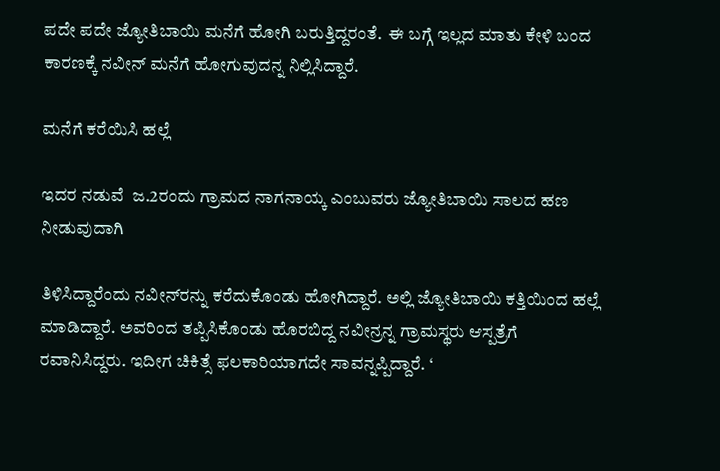ಪದೇ ಪದೇ ಜ್ಯೋತಿಬಾಯಿ ಮನೆಗೆ ಹೋಗಿ ಬರುತ್ತಿದ್ದರಂತೆ.  ಈ ಬಗ್ಗೆ ಇಲ್ಲದ ಮಾತು ಕೇಳಿ ಬಂದ ಕಾರಣಕ್ಕೆ ನವೀನ್ ಮನೆಗೆ ಹೋಗುವುದನ್ನ ನಿಲ್ಲಿಸಿದ್ದಾರೆ.

ಮನೆಗೆ ಕರೆಯಿಸಿ ಹಲ್ಲೆ

ಇದರ ನಡುವೆ  ಜ.2ರಂದು ಗ್ರಾಮದ ನಾಗನಾಯ್ಕ ಎಂಬುವರು ಜ್ಯೋತಿಬಾಯಿ ಸಾಲದ ಹಣ ನೀಡುವುದಾಗಿ

ತಿಳಿಸಿದ್ದಾರೆಂದು ನವೀನ್‌ರನ್ನು ಕರೆದುಕೊಂಡು ಹೋಗಿದ್ದಾರೆ. ಅಲ್ಲಿ ಜ್ಯೋತಿಬಾಯಿ ಕತ್ತಿಯಿಂದ ಹಲ್ಲೆ ಮಾಡಿದ್ದಾರೆ. ಅವರಿಂದ ತಪ್ಪಿಸಿಕೊಂಡು ಹೊರಬಿದ್ದ ನವೀನ್ರನ್ನ ಗ್ರಾಮಸ್ಥರು ಆಸ್ಪತ್ರೆಗೆ ರವಾನಿಸಿದ್ದರು. ಇದೀಗ ಚಿಕಿತ್ಸೆ ಫಲಕಾರಿಯಾಗದೇ ಸಾವನ್ನಪ್ಪಿದ್ದಾರೆ. ‘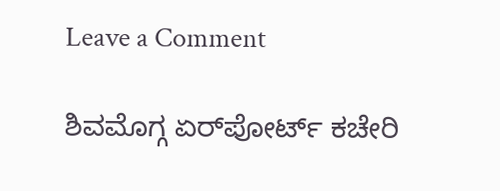Leave a Comment

ಶಿವಮೊಗ್ಗ ಏರ್‌ಪೋರ್ಟ್ ಕಚೇರಿ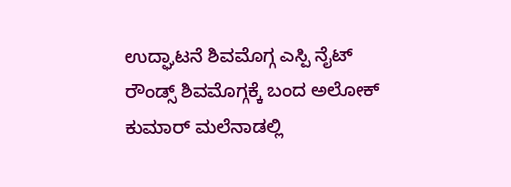ಉದ್ಘಾಟನೆ ಶಿವಮೊಗ್ಗ ಎಸ್ಪಿ ನೈಟ್ ರೌಂಡ್ಸ್ ಶಿವಮೊಗ್ಗಕ್ಕೆ ಬಂದ ಅಲೋಕ್ ಕುಮಾರ್ ಮಲೆನಾಡಲ್ಲಿ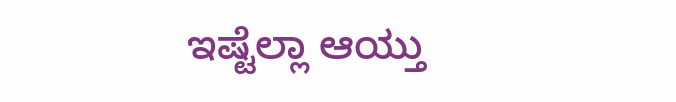ಇಷ್ಟೆಲ್ಲಾ ಆಯ್ತು